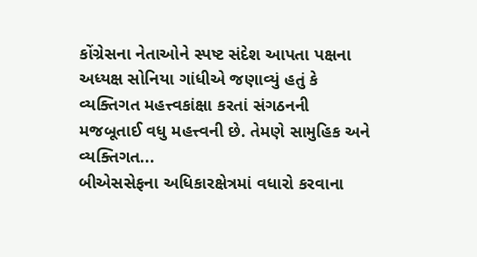કોંગ્રેસના નેતાઓને સ્પષ્ટ સંદેશ આપતા પક્ષના અધ્યક્ષ સોનિયા ગાંધીએ જણાવ્યું હતું કે વ્યક્તિગત મહત્ત્વકાંક્ષા કરતાં સંગઠનની મજબૂતાઈ વધુ મહત્ત્વની છે. તેમણે સામુહિક અને વ્યક્તિગત...
બીએસસેફના અધિકારક્ષેત્રમાં વધારો કરવાના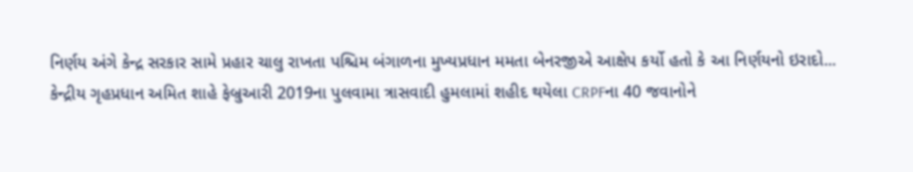નિર્ણય અંગે કેન્દ્ર સરકાર સામે પ્રહાર ચાલુ રાખતા પશ્ચિમ બંગાળના મુખ્યપ્રધાન મમતા બેનરજીએ આક્ષેપ કર્યો હતો કે આ નિર્ણયનો ઇરાદો...
કેન્દ્રીય ગૃહપ્રધાન અમિત શાહે ફેબ્રુઆરી 2019ના પુલવામા ત્રાસવાદી હુમલામાં શહીદ થયેલા CRPFના 40 જવાનોને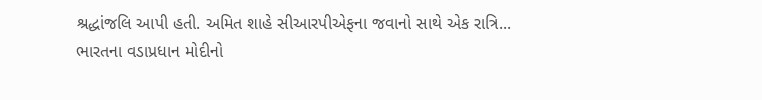શ્રદ્ધાંજલિ આપી હતી. અમિત શાહે સીઆરપીએફના જવાનો સાથે એક રાત્રિ...
ભારતના વડાપ્રધાન મોદીનો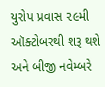યુરોપ પ્રવાસ ૨૯મી ઑક્ટોબરથી શરૂ થશે અને બીજી નવેમ્બરે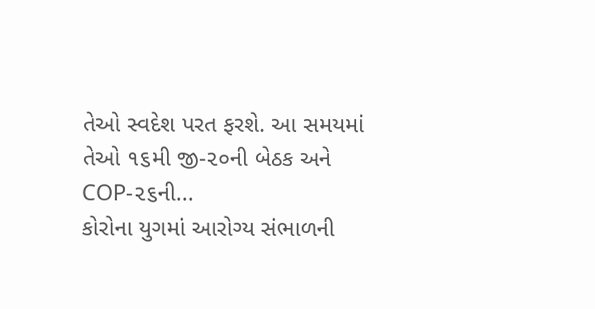તેઓ સ્વદેશ પરત ફરશે. આ સમયમાં તેઓ ૧૬મી જી-૨૦ની બેઠક અને COP-૨૬ની...
કોરોના યુગમાં આરોગ્ય સંભાળની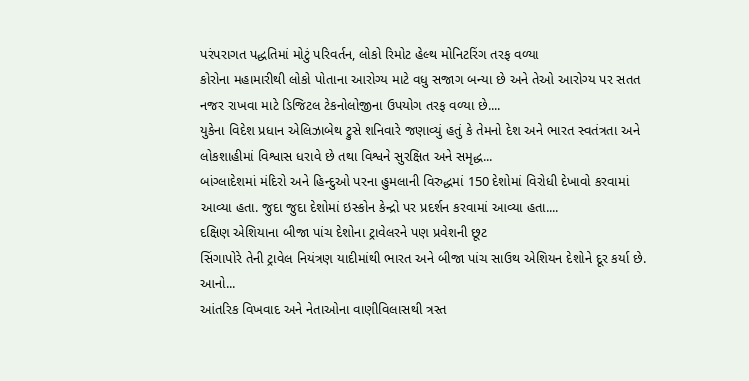પરંપરાગત પદ્ધતિમાં મોટું પરિવર્તન, લોકો રિમોટ હેલ્થ મોનિટરિંગ તરફ વળ્યા
કોરોના મહામારીથી લોકો પોતાના આરોગ્ય માટે વધુ સજાગ બન્યા છે અને તેઓ આરોગ્ય પર સતત નજર રાખવા માટે ડિજિટલ ટેકનોલોજીના ઉપયોગ તરફ વળ્યા છે....
યુકેના વિદેશ પ્રધાન એલિઝાબેથ ટ્રુસે શનિવારે જણાવ્યું હતું કે તેમનો દેશ અને ભારત સ્વતંત્રતા અને લોકશાહીમાં વિશ્વાસ ધરાવે છે તથા વિશ્વને સુરક્ષિત અને સમૃદ્ધ...
બાંગ્લાદેશમાં મંદિરો અને હિન્દુઓ પરના હુમલાની વિરુદ્ધમાં 150 દેશોમાં વિરોધી દેખાવો કરવામાં આવ્યા હતા. જુદા જુદા દેશોમાં ઇસ્કોન કેન્દ્રો પર પ્રદર્શન કરવામાં આવ્યા હતા....
દક્ષિણ એશિયાના બીજા પાંચ દેશોના ટ્રાવેલરને પણ પ્રવેશની છૂટ
સિંગાપોરે તેની ટ્રાવેલ નિયંત્રણ યાદીમાંથી ભારત અને બીજા પાંચ સાઉથ એશિયન દેશોને દૂર કર્યા છે. આનો...
આંતરિક વિખવાદ અને નેતાઓના વાણીવિલાસથી ત્રસ્ત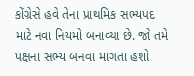કોંગ્રેસે હવે તેના પ્રાથમિક સભ્યપદ માટે નવા નિયમો બનાવ્યા છે. જો તમે પક્ષના સભ્ય બનવા માગતા હશો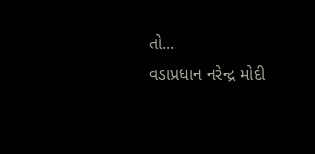તો...
વડાપ્રધાન નરેન્દ્ર મોદી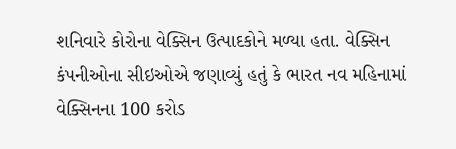શનિવારે કોરોના વેક્સિન ઉત્પાદકોને મળ્યા હતા. વેક્સિન કંપનીઓના સીઇઓએ જણાવ્યું હતું કે ભારત નવ મહિનામાં વેક્સિનના 100 કરોડ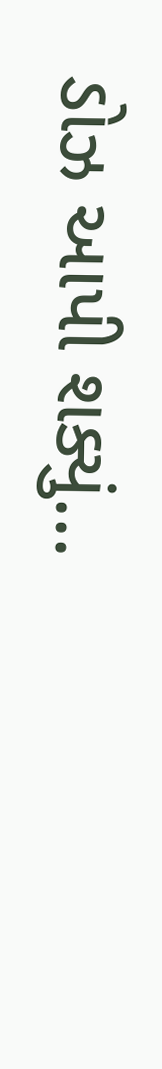ડોઝ આપી શક્યું...